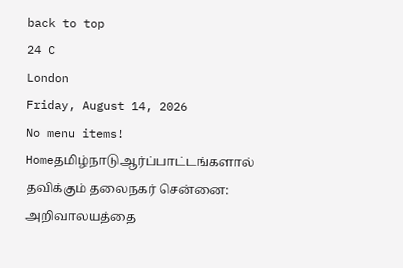back to top
24 C
London
Friday, August 14, 2026
No menu items!
Homeதமிழ்நாடுஆர்ப்பாட்டங்களால் தவிக்கும் தலைநகர் சென்னை: அறிவாலயத்தை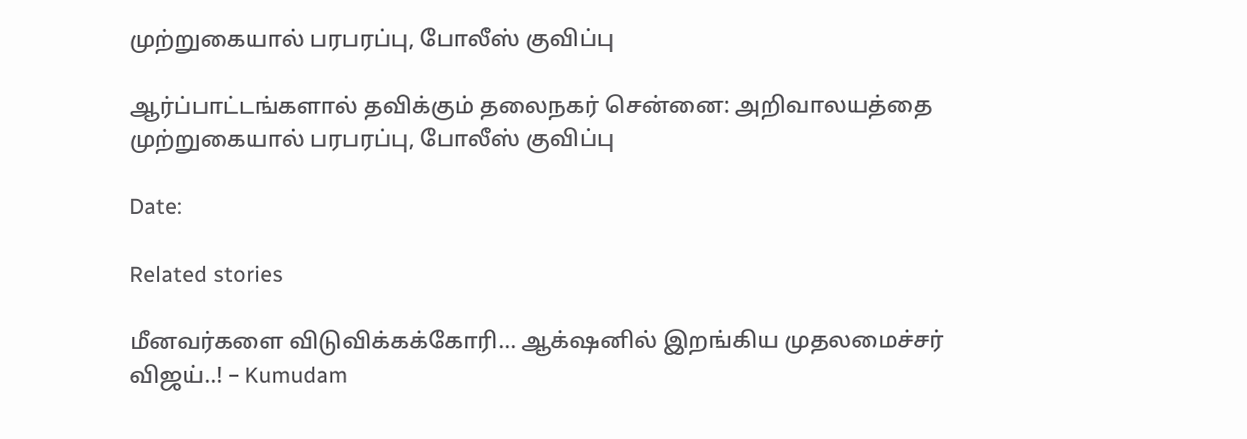முற்றுகையால் பரபரப்பு, போலீஸ் குவிப்பு

ஆர்ப்பாட்டங்களால் தவிக்கும் தலைநகர் சென்னை: அறிவாலயத்தை முற்றுகையால் பரபரப்பு, போலீஸ் குவிப்பு

Date:

Related stories

மீனவர்களை விடுவிக்கக்கோரி… ஆக்‌ஷனில் இறங்கிய முதலமைச்சர் விஜய்..! – Kumudam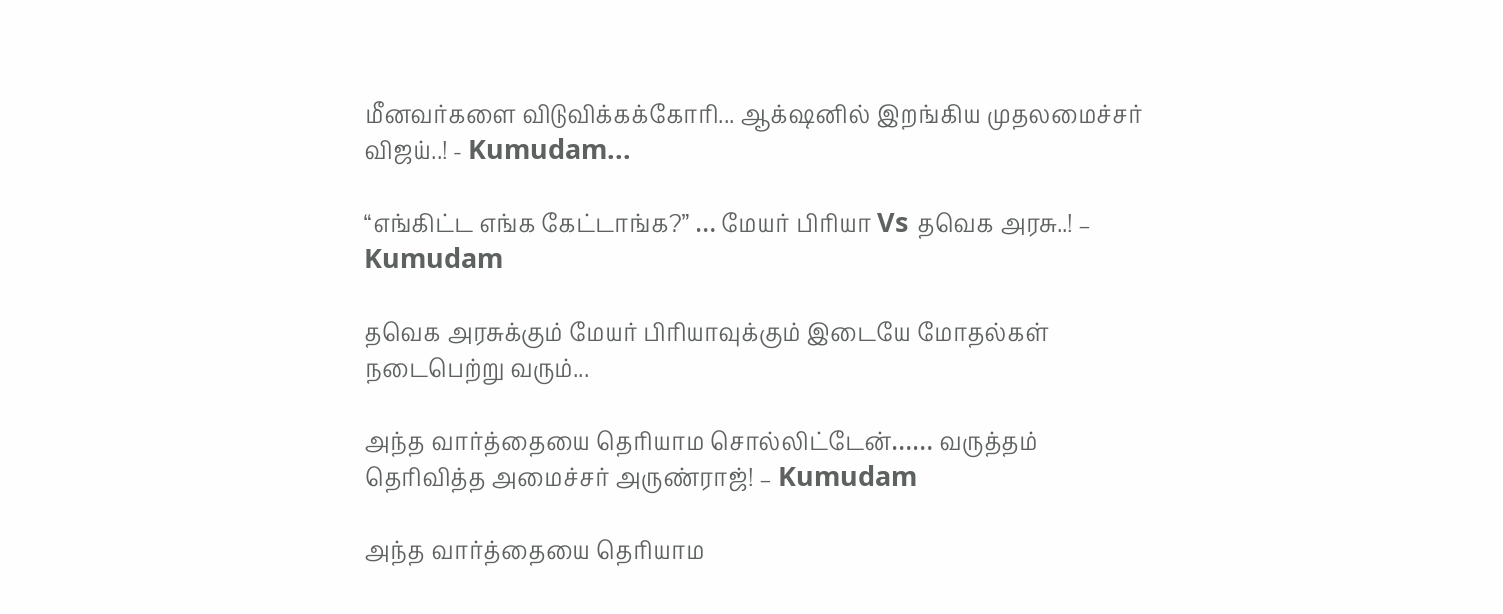மீனவர்களை விடுவிக்கக்கோரி... ஆக்‌ஷனில் இறங்கிய முதலமைச்சர் விஜய்..! - Kumudam...

“எங்கிட்ட எங்க கேட்டாங்க?” … மேயர் பிரியா Vs தவெக அரசு..! – Kumudam

தவெக அரசுக்கும் மேயர் பிரியாவுக்கும் இடையே மோதல்கள் நடைபெற்று வரும்...

அந்த வார்த்தையை தெரியாம சொல்லிட்டேன்…… வருத்தம் தெரிவித்த அமைச்சர் அருண்ராஜ்! – Kumudam

அந்த வார்த்தையை தெரியாம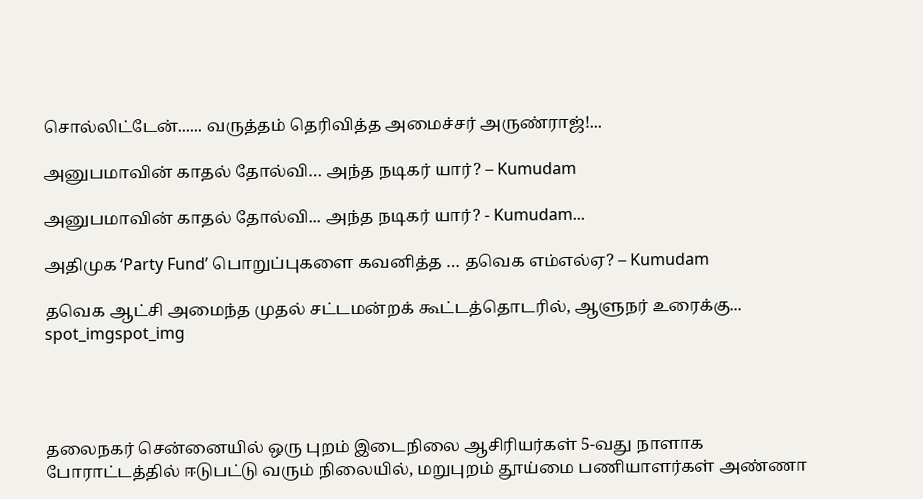சொல்லிட்டேன்...... வருத்தம் தெரிவித்த அமைச்சர் அருண்ராஜ்!...

அனுபமாவின் காதல் தோல்வி… அந்த நடிகர் யார்? – Kumudam

அனுபமாவின் காதல் தோல்வி... அந்த நடிகர் யார்? - Kumudam...

அதிமுக ‘Party Fund’ பொறுப்புகளை கவனித்த … தவெக எம்எல்ஏ? – Kumudam

தவெக ஆட்சி அமைந்த முதல் சட்டமன்றக் கூட்டத்தொடரில், ஆளுநர் உரைக்கு...
spot_imgspot_img




தலைநகர் சென்னையில் ஒரு புறம் இடைநிலை ஆசிரியர்கள் 5-வது நாளாக போராட்டத்தில் ஈடுபட்டு வரும் நிலையில், மறுபுறம் தூய்மை பணியாளர்கள் அண்ணா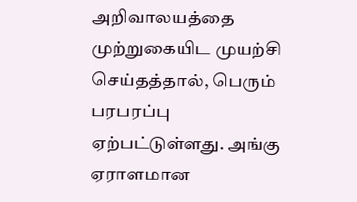அறிவாலயத்தை முற்றுகையிட முயற்சி செய்தத்தால், பெரும் பரபரப்பு ஏற்பட்டுள்ளது. அங்கு ஏராளமான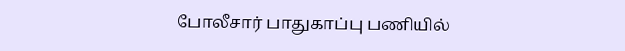போலீசார் பாதுகாப்பு பணியில்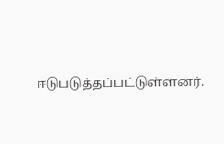ஈடுபடுத்தப்பட்டுள்ளனர்.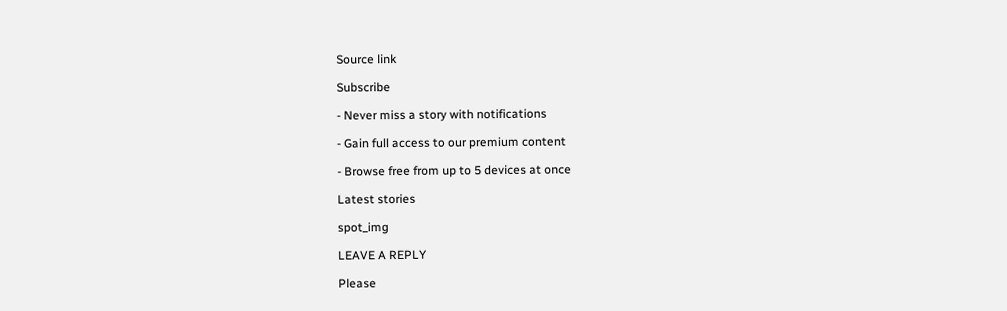Source link

Subscribe

- Never miss a story with notifications

- Gain full access to our premium content

- Browse free from up to 5 devices at once

Latest stories

spot_img

LEAVE A REPLY

Please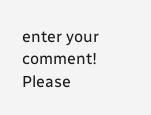enter your comment!
Please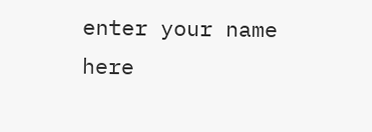enter your name here